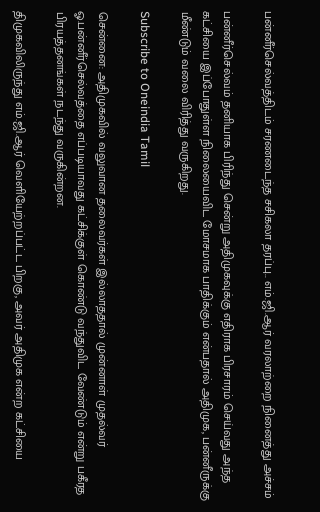பன்னீர்செல்வத்திடம் சரணடைந்த சசிகலா தரப்பு.. எம்.ஜி.ஆர் வரலாற்றை நினைத்து அச்சம்

பன்னீர்செல்வம் தனியாக பிரிந்து சென்று அதிமுகவுக்கு எதிராக பிரசாரம் செய்வது அந்த கட்சியை இப்போதுள்ள நிலையைவிட மோசமாக பாதிக்கும் என்பதால் அதிமுக, பன்னீருக்கு மீண்டும் வலை விரித்து வருகிறது.

Subscribe to Oneindia Tamil

சென்னை: அதிமுகவில் வலுவான தலைவர்கள் இல்லாததால் முன்னாள் முதல்வர் ஓ.பன்னீர்செல்வத்தை எப்படியாவது கட்சிக்குள் கொண்டு வந்துவிட வேண்டும் என்று பகீரத பிரயத்தனங்கள் நடந்து வருகின்றன.

திமுகவிலிருந்து எம்.ஜி.ஆர் வெளியேற்றப்பட்ட பிறகு, அவர் அதிமுக என்ற கட்சியை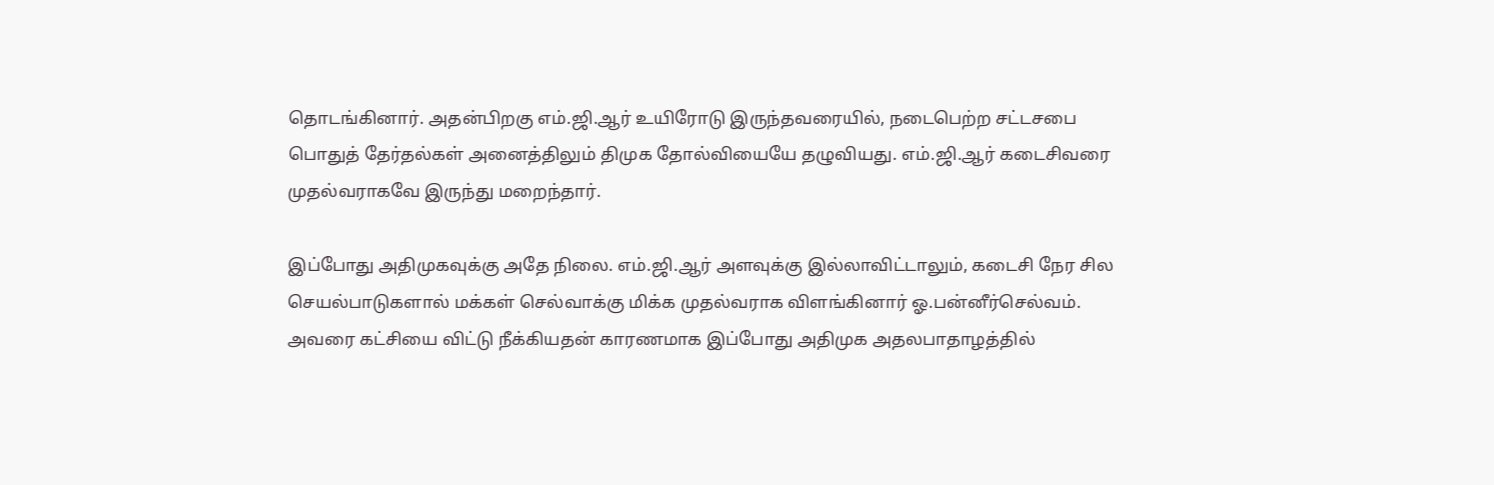தொடங்கினார். அதன்பிறகு எம்.ஜி.ஆர் உயிரோடு இருந்தவரையில், நடைபெற்ற சட்டசபை பொதுத் தேர்தல்கள் அனைத்திலும் திமுக தோல்வியையே தழுவியது. எம்.ஜி.ஆர் கடைசிவரை முதல்வராகவே இருந்து மறைந்தார்.

இப்போது அதிமுகவுக்கு அதே நிலை. எம்.ஜி.ஆர் அளவுக்கு இல்லாவிட்டாலும், கடைசி நேர சில செயல்பாடுகளால் மக்கள் செல்வாக்கு மிக்க முதல்வராக விளங்கினார் ஓ.பன்னீர்செல்வம். அவரை கட்சியை விட்டு நீக்கியதன் காரணமாக இப்போது அதிமுக அதலபாதாழத்தில்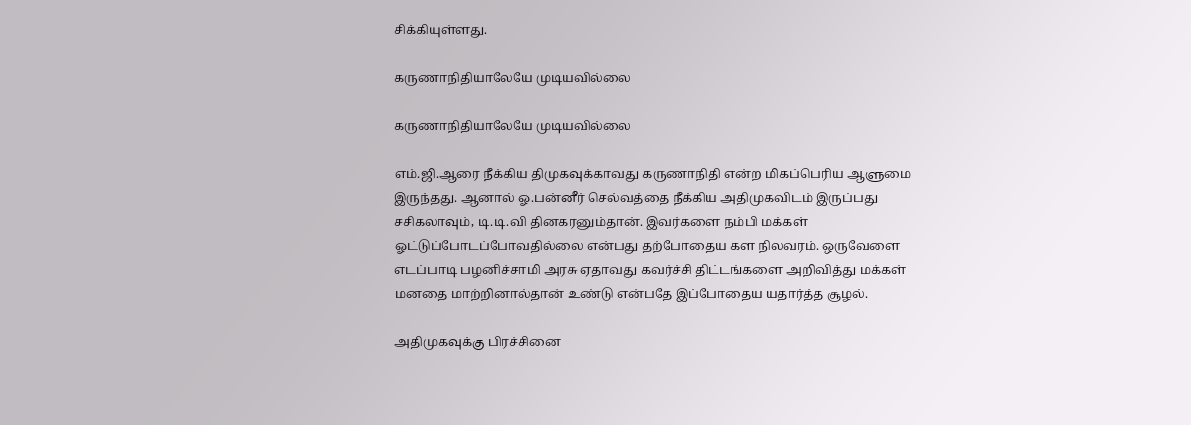சிக்கியுள்ளது.

கருணாநிதியாலேயே முடியவில்லை

கருணாநிதியாலேயே முடியவில்லை

எம்.ஜி.ஆரை நீக்கிய திமுகவுக்காவது கருணாநிதி என்ற மிகப்பெரிய ஆளுமை இருந்தது. ஆனால் ஓ.பன்னீர் செல்வத்தை நீக்கிய அதிமுகவிடம் இருப்பது சசிகலாவும், டி.டி.வி தினகரனும்தான். இவர்களை நம்பி மக்கள் ஓட்டுப்போடப்போவதில்லை என்பது தற்போதைய கள நிலவரம். ஒருவேளை எடப்பாடி பழனிச்சாமி அரசு ஏதாவது கவர்ச்சி திட்டங்களை அறிவித்து மக்கள் மனதை மாற்றினால்தான் உண்டு என்பதே இப்போதைய யதார்த்த சூழல்.

அதிமுகவுக்கு பிரச்சினை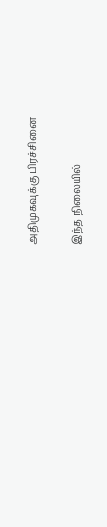அதிமுகவுக்கு பிரச்சினை

இந்த நிலையில்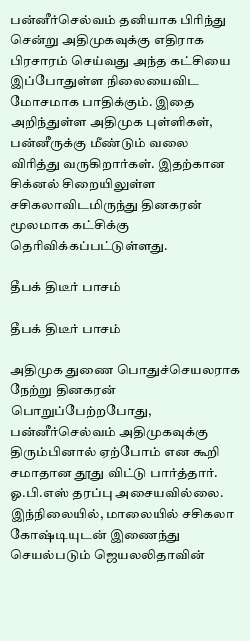பன்னீர்செல்வம் தனியாக பிரிந்து சென்று அதிமுகவுக்கு எதிராக பிரசாரம் செய்வது அந்த கட்சியை இப்போதுள்ள நிலையைவிட மோசமாக பாதிக்கும். இதை அறிந்துள்ள அதிமுக புள்ளிகள், பன்னீருக்கு மீண்டும் வலை விரித்து வருகிறார்கள். இதற்கான சிக்னல் சிறையிலுள்ள சசிகலாவிடமிருந்து தினகரன் மூலமாக கட்சிக்கு தெரிவிக்கப்பட்டுள்ளது.

தீபக் திடீர் பாசம்

தீபக் திடீர் பாசம்

அதிமுக துணை பொதுச்செயலராக நேற்று தினகரன் பொறுப்பேற்றபோது, பன்னீர்செல்வம் அதிமுகவுக்கு திரும்பினால் ஏற்போம் என கூறி சமாதான தூது விட்டு பார்த்தார். ஓ.பி.எஸ் தரப்பு அசையவில்லை. இந்நிலையில், மாலையில் சசிகலா கோஷ்டியுடன் இணைந்து செயல்படும் ஜெயலலிதாவின்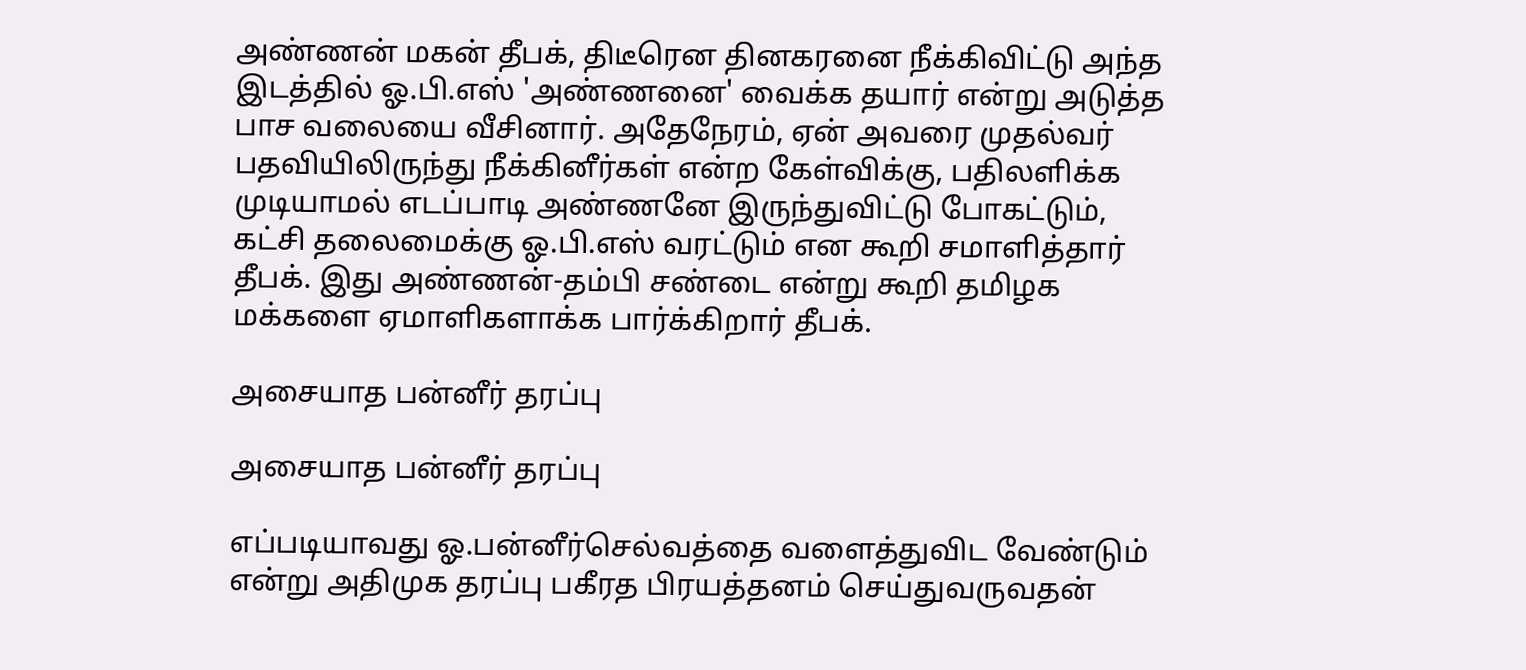அண்ணன் மகன் தீபக், திடீரென தினகரனை நீக்கிவிட்டு அந்த இடத்தில் ஓ.பி.எஸ் 'அண்ணனை' வைக்க தயார் என்று அடுத்த பாச வலையை வீசினார். அதேநேரம், ஏன் அவரை முதல்வர் பதவியிலிருந்து நீக்கினீர்கள் என்ற கேள்விக்கு, பதிலளிக்க முடியாமல் எடப்பாடி அண்ணனே இருந்துவிட்டு போகட்டும், கட்சி தலைமைக்கு ஓ.பி.எஸ் வரட்டும் என கூறி சமாளித்தார் தீபக். இது அண்ணன்-தம்பி சண்டை என்று கூறி தமிழக மக்களை ஏமாளிகளாக்க பார்க்கிறார் தீபக்.

அசையாத பன்னீர் தரப்பு

அசையாத பன்னீர் தரப்பு

எப்படியாவது ஓ.பன்னீர்செல்வத்தை வளைத்துவிட வேண்டும் என்று அதிமுக தரப்பு பகீரத பிரயத்தனம் செய்துவருவதன்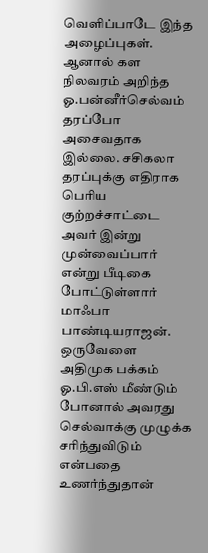வெளிப்பாடே இந்த அழைப்புகள். ஆனால் கள நிலவரம் அறிந்த ஓ.பன்னீர்செல்வம் தரப்போ அசைவதாக இல்லை. சசிகலா தரப்புக்கு எதிராக பெரிய குற்றச்சாட்டை அவர் இன்று முன்வைப்பார் என்று பீடிகை போட்டுள்ளார் மாஃபா பாண்டியராஜன். ஒருவேளை அதிமுக பக்கம் ஓ.பி.எஸ் மீண்டும் போனால் அவரது செல்வாக்கு முழுக்க சரிந்துவிடும் என்பதை உணர்ந்துதான்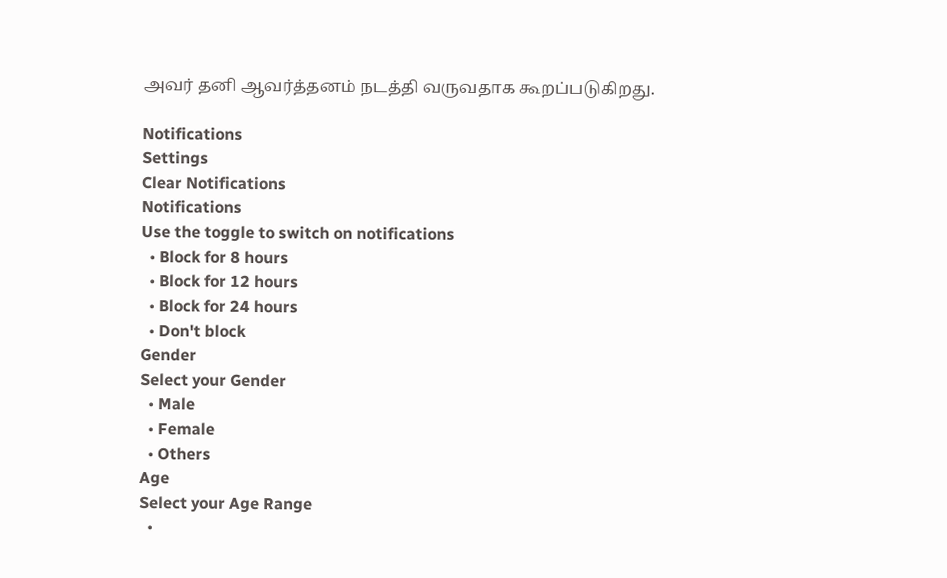அவர் தனி ஆவர்த்தனம் நடத்தி வருவதாக கூறப்படுகிறது.

Notifications
Settings
Clear Notifications
Notifications
Use the toggle to switch on notifications
  • Block for 8 hours
  • Block for 12 hours
  • Block for 24 hours
  • Don't block
Gender
Select your Gender
  • Male
  • Female
  • Others
Age
Select your Age Range
  •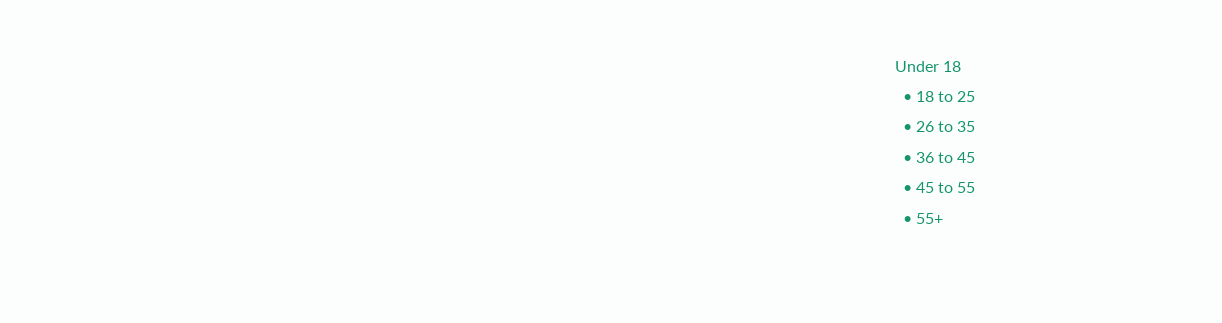Under 18
  • 18 to 25
  • 26 to 35
  • 36 to 45
  • 45 to 55
  • 55+